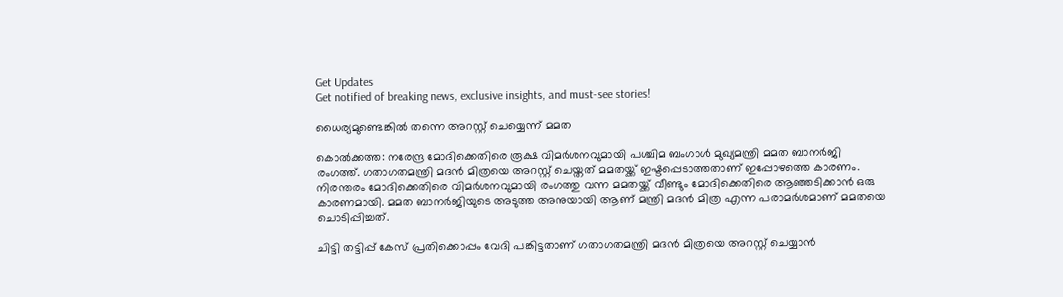Get Updates
Get notified of breaking news, exclusive insights, and must-see stories!

ധൈര്യമുണ്ടെങ്കില്‍ തന്നെ അറസ്റ്റ് ചെയ്യെന്ന് മമത

കൊല്‍ക്കത്ത: നരേന്ദ്ര മോദിക്കെതിരെ രൂക്ഷ വിമര്‍ശനവുമായി പശ്ചിമ ബംഗാള്‍ മുഖ്യമന്ത്രി മമത ബാനര്‍ജി രംഗത്ത്. ഗതാഗതമന്ത്രി മദന്‍ മിത്രയെ അറസ്റ്റ് ചെയ്തത് മമതയ്ക്ക് ഇഷ്ടപ്പെടാത്തതാണ് ഇപ്പോഴത്തെ കാരണം. നിരന്തരം മോദിക്കെതിരെ വിമര്‍ശനവുമായി രംഗത്തു വന്ന മമതയ്ക്ക് വീണ്ടും മോദിക്കെതിരെ ആഞ്ഞടിക്കാന്‍ ഒരു കാരണമായി. മമത ബാനര്‍ജിയുടെ അടുത്ത അനുയായി ആണ് മന്ത്രി മദന്‍ മിത്ര എന്ന പരാമര്‍ശമാണ് മമതയെ ചൊടിപ്പിച്ചത്.

ചിട്ടി തട്ടിപ്പ് കേസ് പ്രതിക്കൊപ്പം വേദി പങ്കിട്ടതാണ് ഗതാഗതമന്ത്രി മദന്‍ മിത്രയെ അറസ്റ്റ് ചെയ്യാന്‍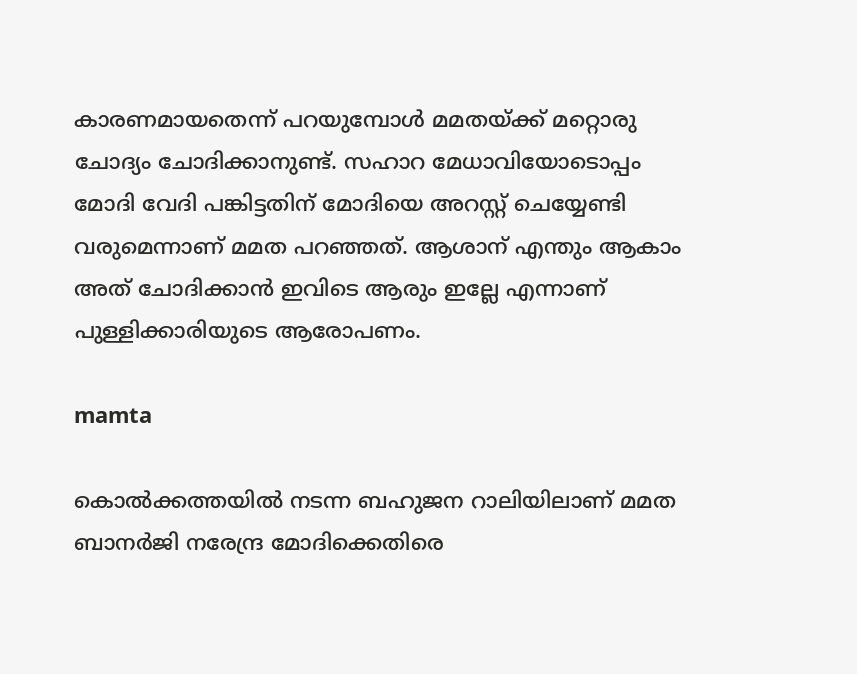കാരണമായതെന്ന് പറയുമ്പോള്‍ മമതയ്ക്ക് മറ്റൊരു ചോദ്യം ചോദിക്കാനുണ്ട്. സഹാറ മേധാവിയോടൊപ്പം മോദി വേദി പങ്കിട്ടതിന് മോദിയെ അറസ്റ്റ് ചെയ്യേണ്ടി വരുമെന്നാണ് മമത പറഞ്ഞത്. ആശാന് എന്തും ആകാം അത് ചോദിക്കാന്‍ ഇവിടെ ആരും ഇല്ലേ എന്നാണ് പുള്ളിക്കാരിയുടെ ആരോപണം.

mamta

കൊല്‍ക്കത്തയില്‍ നടന്ന ബഹുജന റാലിയിലാണ് മമത ബാനര്‍ജി നരേന്ദ്ര മോദിക്കെതിരെ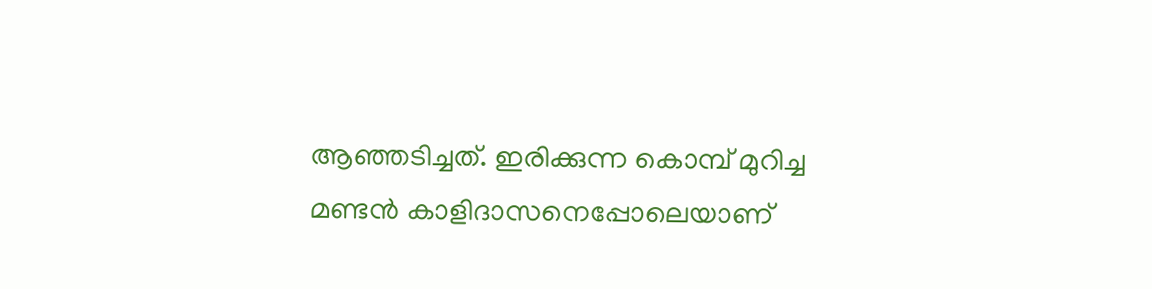ആഞ്ഞടിച്ചത്. ഇരിക്കുന്ന കൊമ്പ് മുറിച്ച മണ്ടന്‍ കാളിദാസനെപ്പോലെയാണ്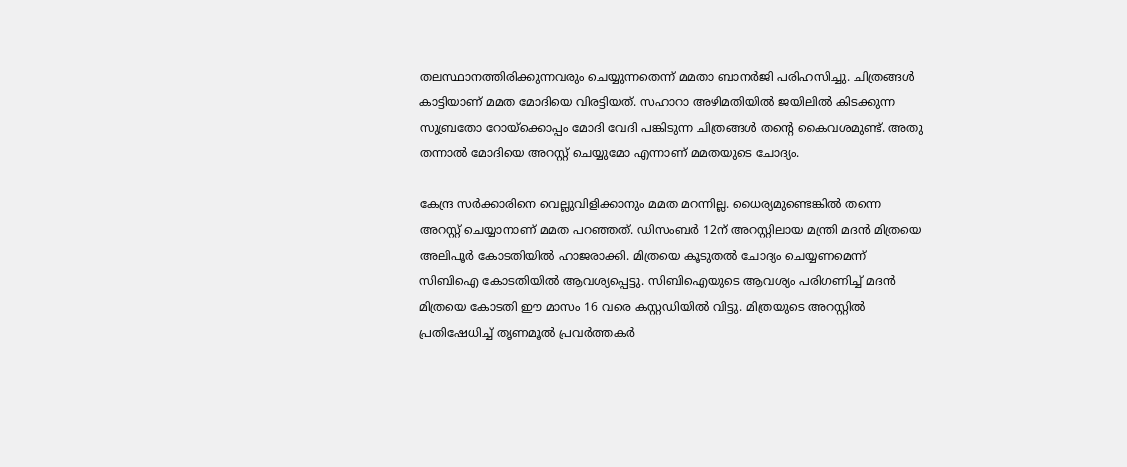തലസ്ഥാനത്തിരിക്കുന്നവരും ചെയ്യുന്നതെന്ന് മമതാ ബാനര്‍ജി പരിഹസിച്ചു. ചിത്രങ്ങള്‍ കാട്ടിയാണ് മമത മോദിയെ വിരട്ടിയത്. സഹാറാ അഴിമതിയില്‍ ജയിലില്‍ കിടക്കുന്ന സുബ്രതോ റോയ്‌ക്കൊപ്പം മോദി വേദി പങ്കിടുന്ന ചിത്രങ്ങള്‍ തന്റെ കൈവശമുണ്ട്. അതു തന്നാല്‍ മോദിയെ അറസ്റ്റ് ചെയ്യുമോ എന്നാണ് മമതയുടെ ചോദ്യം.

കേന്ദ്ര സര്‍ക്കാരിനെ വെല്ലുവിളിക്കാനും മമത മറന്നില്ല. ധൈര്യമുണ്ടെങ്കില്‍ തന്നെ അറസ്റ്റ് ചെയ്യാനാണ് മമത പറഞ്ഞത്. ഡിസംബര്‍ 12ന് അറസ്റ്റിലായ മന്ത്രി മദന്‍ മിത്രയെ അലിപൂര്‍ കോടതിയില്‍ ഹാജരാക്കി. മിത്രയെ കൂടുതല്‍ ചോദ്യം ചെയ്യണമെന്ന് സിബിഐ കോടതിയില്‍ ആവശ്യപ്പെട്ടു. സിബിഐയുടെ ആവശ്യം പരിഗണിച്ച് മദന്‍ മിത്രയെ കോടതി ഈ മാസം 16 വരെ കസ്റ്റഡിയില്‍ വിട്ടു. മിത്രയുടെ അറസ്റ്റില്‍ പ്രതിഷേധിച്ച് തൃണമൂല്‍ പ്രവര്‍ത്തകര്‍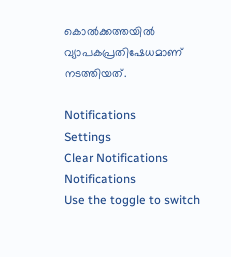കൊല്‍ക്കത്തയില്‍ വ്യാപകപ്രതിഷേധമാണ് നടത്തിയത്.

Notifications
Settings
Clear Notifications
Notifications
Use the toggle to switch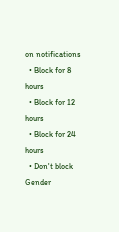on notifications
  • Block for 8 hours
  • Block for 12 hours
  • Block for 24 hours
  • Don't block
Gender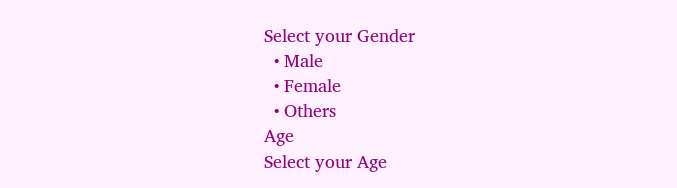Select your Gender
  • Male
  • Female
  • Others
Age
Select your Age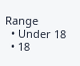Range
  • Under 18
  • 18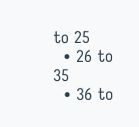to 25
  • 26 to 35
  • 36 to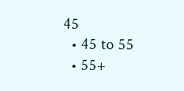45
  • 45 to 55
  • 55+